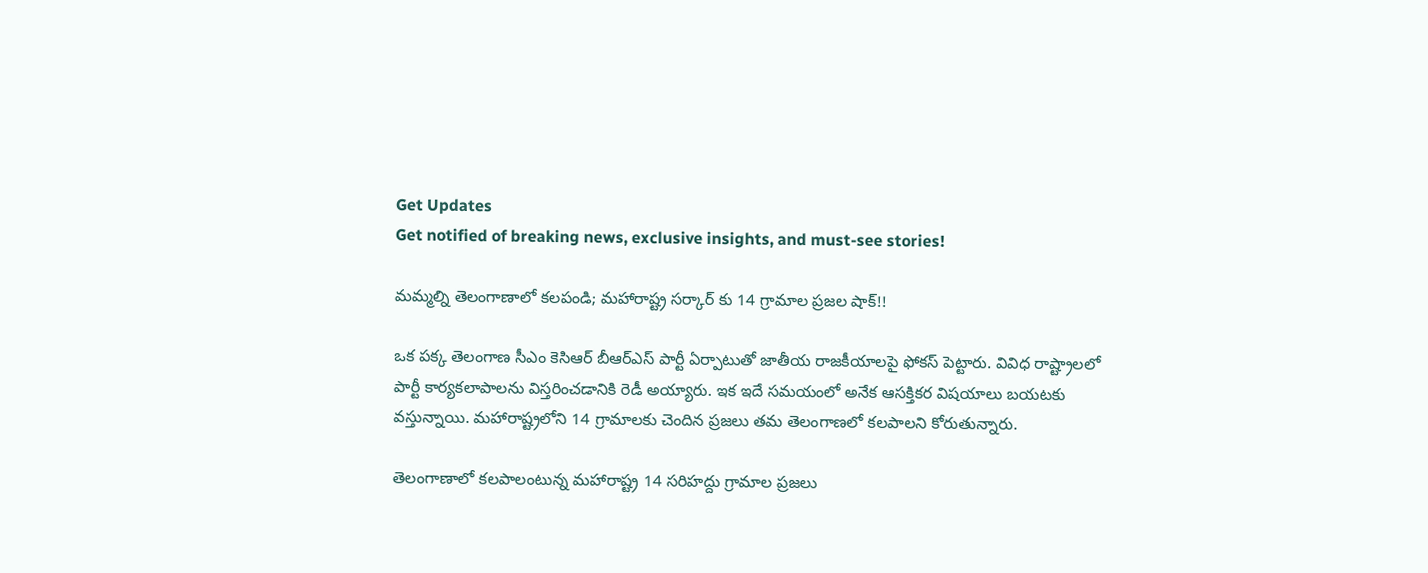Get Updates
Get notified of breaking news, exclusive insights, and must-see stories!

మమ్మల్ని తెలంగాణాలో కలపండి; మహారాష్ట్ర సర్కార్ కు 14 గ్రామాల ప్రజల షాక్!!

ఒక పక్క తెలంగాణ సీఎం కెసిఆర్ బీఆర్ఎస్ పార్టీ ఏర్పాటుతో జాతీయ రాజకీయాలపై ఫోకస్ పెట్టారు. వివిధ రాష్ట్రాలలో పార్టీ కార్యకలాపాలను విస్తరించడానికి రెడీ అయ్యారు. ఇక ఇదే సమయంలో అనేక ఆసక్తికర విషయాలు బయటకు వస్తున్నాయి. మహారాష్ట్రలోని 14 గ్రామాలకు చెందిన ప్రజలు తమ తెలంగాణలో కలపాలని కోరుతున్నారు.

తెలంగాణాలో కలపాలంటున్న మహారాష్ట్ర 14 సరిహద్దు గ్రామాల ప్రజలు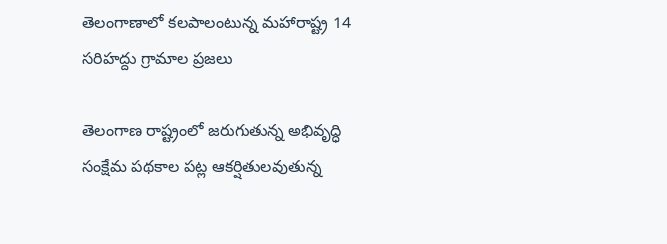తెలంగాణాలో కలపాలంటున్న మహారాష్ట్ర 14 సరిహద్దు గ్రామాల ప్రజలు

తెలంగాణ రాష్ట్రంలో జరుగుతున్న అభివృద్ధి సంక్షేమ పథకాల పట్ల ఆకర్షితులవుతున్న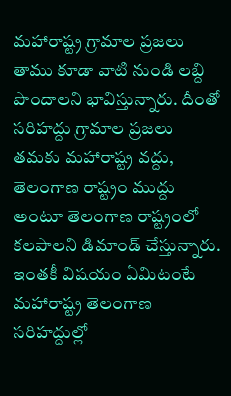మహారాష్ట్ర గ్రామాల ప్రజలు తాము కూడా వాటి నుండి లబ్ది పొందాలని భావిస్తున్నారు. దీంతో సరిహద్దు గ్రామాల ప్రజలు తమకు మహారాష్ట్ర వద్దు, తెలంగాణ రాష్ట్రం ముద్దు అంటూ తెలంగాణ రాష్ట్రంలో కలపాలని డిమాండ్ చేస్తున్నారు. ఇంతకీ విషయం ఏమిటంటే మహారాష్ట్ర తెలంగాణ సరిహద్దుల్లో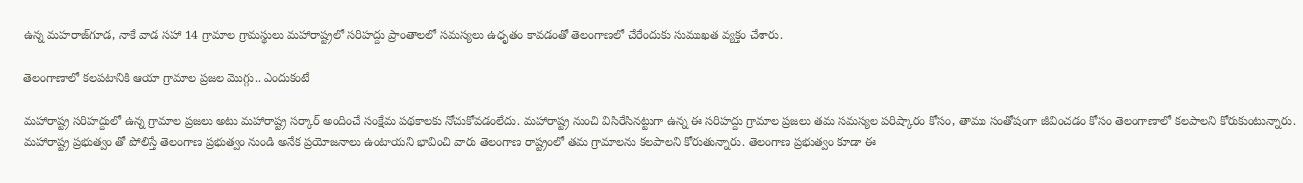ఉన్న మహరాజ్‌గూడ, నాకే వాడ సహా 14 గ్రామాల గ్రామస్థులు మహారాష్ట్రలో సరిహద్దు ప్రాంతాలలో సమస్యలు ఉధృతం కావడంతో తెలంగాణలో చేరేందుకు సుముఖత వ్యక్తం చేశారు.

తెలంగాణాలో కలపటానికి ఆయా గ్రామాల ప్రజల మొగ్గు.. ఎందుకంటే

మహారాష్ట్ర సరిహద్దులో ఉన్న గ్రామాల ప్రజలు అటు మహారాష్ట్ర సర్కార్ అందించే సంక్షేమ పథకాలకు నోచుకోవడంలేదు. మహారాష్ట్ర నుంచి విసిరేసినట్టుగా ఉన్న ఈ సరిహద్దు గ్రామాల ప్రజలు తమ సమస్యల పరిష్కారం కోసం, తాము సంతోషంగా జీవించడం కోసం తెలంగాణాలో కలపాలని కోరుకుంటున్నారు. మహారాష్ట్ర ప్రభుత్వం తో పోలిస్తే తెలంగాణ ప్రభుత్వం నుండి అనేక ప్రయోజనాలు ఉంటాయని భావించి వారు తెలంగాణ రాష్ట్రంలో తమ గ్రామాలను కలపాలని కోరుతున్నారు. తెలంగాణ ప్రభుత్వం కూడా ఈ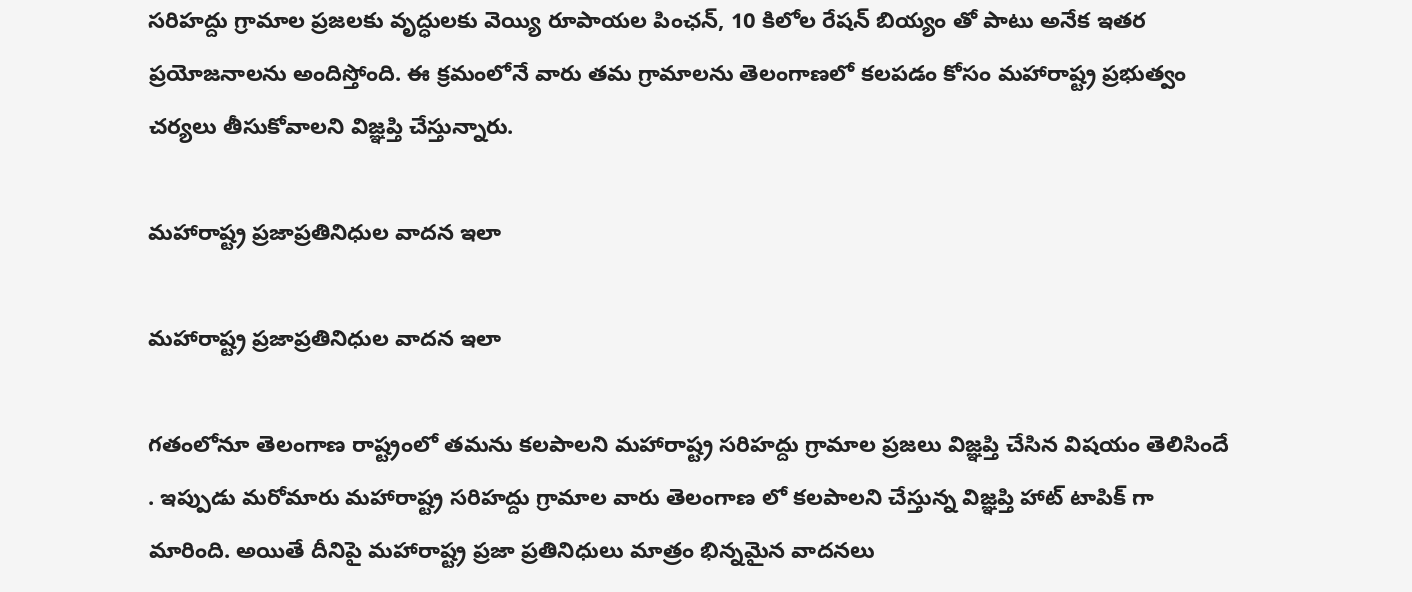సరిహద్దు గ్రామాల ప్రజలకు వృద్ధులకు వెయ్యి రూపాయల పింఛన్, 10 కిలోల రేషన్ బియ్యం తో పాటు అనేక ఇతర ప్రయోజనాలను అందిస్తోంది. ఈ క్రమంలోనే వారు తమ గ్రామాలను తెలంగాణలో కలపడం కోసం మహారాష్ట్ర ప్రభుత్వం చర్యలు తీసుకోవాలని విజ్ఞప్తి చేస్తున్నారు.

మహారాష్ట్ర ప్రజాప్రతినిధుల వాదన ఇలా

మహారాష్ట్ర ప్రజాప్రతినిధుల వాదన ఇలా

గతంలోనూ తెలంగాణ రాష్ట్రంలో తమను కలపాలని మహారాష్ట్ర సరిహద్దు గ్రామాల ప్రజలు విజ్ఞప్తి చేసిన విషయం తెలిసిందే . ఇప్పుడు మరోమారు మహారాష్ట్ర సరిహద్దు గ్రామాల వారు తెలంగాణ లో కలపాలని చేస్తున్న విజ్ఞప్తి హాట్ టాపిక్ గా మారింది. అయితే దీనిపై మహారాష్ట్ర ప్రజా ప్రతినిధులు మాత్రం భిన్నమైన వాదనలు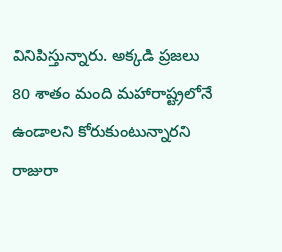వినిపిస్తున్నారు. అక్కడి ప్రజలు 80 శాతం మంది మహారాష్ట్రలోనే ఉండాలని కోరుకుంటున్నారని రాజురా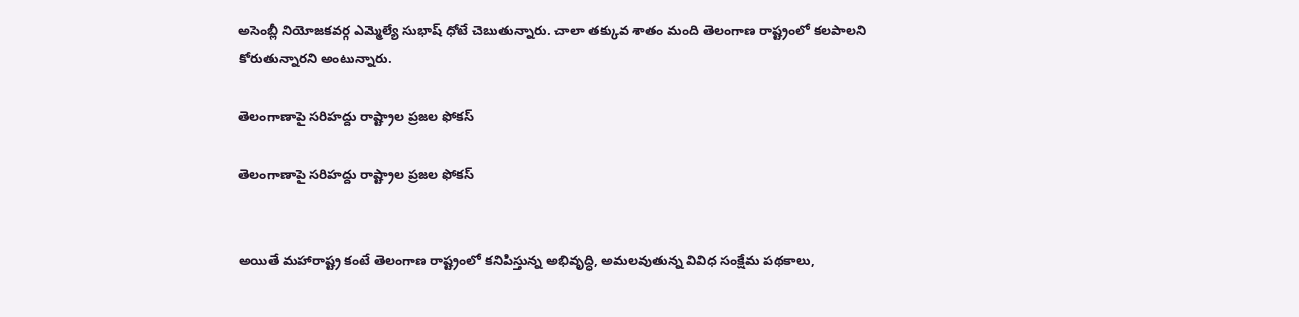అసెంబ్లీ నియోజకవర్గ ఎమ్మెల్యే సుభాష్ ధోటే చెబుతున్నారు. చాలా తక్కువ శాతం మంది తెలంగాణ రాష్ట్రంలో కలపాలని కోరుతున్నారని అంటున్నారు.

తెలంగాణాపై సరిహద్దు రాష్ట్రాల ప్రజల ఫోకస్

తెలంగాణాపై సరిహద్దు రాష్ట్రాల ప్రజల ఫోకస్


అయితే మహారాష్ట్ర కంటే తెలంగాణ రాష్ట్రంలో కనిపిస్తున్న అభివృద్ధి, అమలవుతున్న వివిధ సంక్షేమ పథకాలు,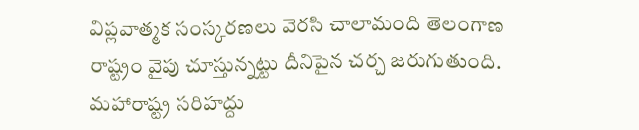విప్లవాత్మక సంస్కరణలు వెరసి చాలామంది తెలంగాణ రాష్ట్రం వైపు చూస్తున్నట్టు దీనిపైన చర్చ జరుగుతుంది. మహారాష్ట్ర సరిహద్దు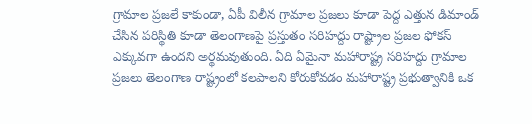గ్రామాల ప్రజలే కాకుండా, ఏపీ విలీన గ్రామాల ప్రజలు కూడా పెద్ద ఎత్తున డిమాండ్ చేసిన పరిస్థితి కూడా తెలంగాణపై ప్రస్తుతం సరిహద్దు రాష్ట్రాల ప్రజల ఫోకస్ ఎక్కువగా ఉందని అర్థమవుతుంది. ఏది ఏమైనా మహారాష్ట్ర సరిహద్దు గ్రామాల ప్రజలు తెలంగాణ రాష్ట్రంలో కలపాలని కోరుకోవడం మహారాష్ట్ర ప్రభుత్వానికి ఒక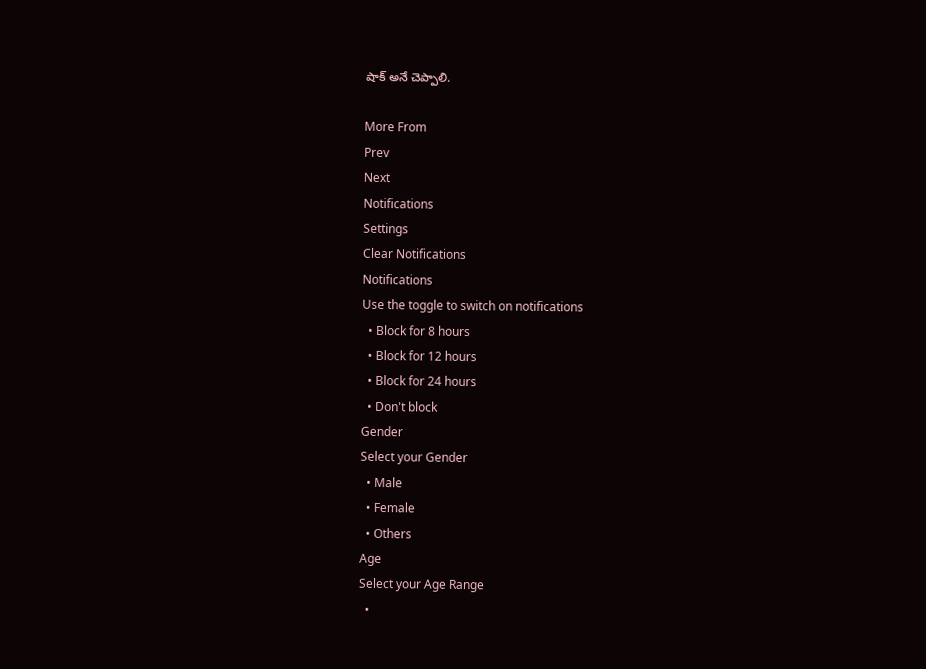షాక్ అనే చెప్పాలి.

More From
Prev
Next
Notifications
Settings
Clear Notifications
Notifications
Use the toggle to switch on notifications
  • Block for 8 hours
  • Block for 12 hours
  • Block for 24 hours
  • Don't block
Gender
Select your Gender
  • Male
  • Female
  • Others
Age
Select your Age Range
  •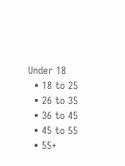Under 18
  • 18 to 25
  • 26 to 35
  • 36 to 45
  • 45 to 55
  • 55+